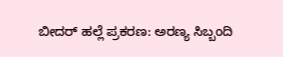ಬೀದರ್ ಹಲ್ಲೆ ಪ್ರಕರಣ: ಅರಣ್ಯ ಸಿಬ್ಬಂದಿ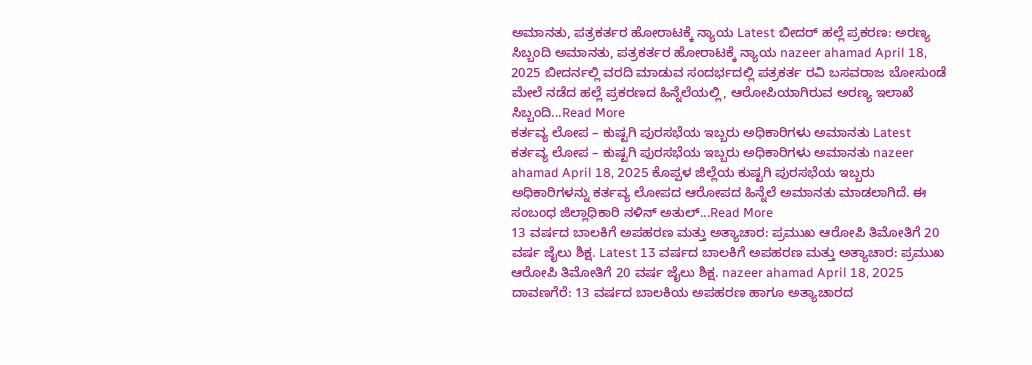ಅಮಾನತು, ಪತ್ರಕರ್ತರ ಹೋರಾಟಕ್ಕೆ ನ್ಯಾಯ Latest ಬೀದರ್ ಹಲ್ಲೆ ಪ್ರಕರಣ: ಅರಣ್ಯ ಸಿಬ್ಬಂದಿ ಅಮಾನತು, ಪತ್ರಕರ್ತರ ಹೋರಾಟಕ್ಕೆ ನ್ಯಾಯ nazeer ahamad April 18, 2025 ಬೀದರ್ನಲ್ಲಿ ವರದಿ ಮಾಡುವ ಸಂದರ್ಭದಲ್ಲಿ ಪತ್ರಕರ್ತ ರವಿ ಬಸವರಾಜ ಬೋಸುಂಡೆ ಮೇಲೆ ನಡೆದ ಹಲ್ಲೆ ಪ್ರಕರಣದ ಹಿನ್ನೆಲೆಯಲ್ಲಿ, ಆರೋಪಿಯಾಗಿರುವ ಅರಣ್ಯ ಇಲಾಖೆ ಸಿಬ್ಬಂದಿ...Read More
ಕರ್ತವ್ಯ ಲೋಪ – ಕುಷ್ಟಗಿ ಪುರಸಭೆಯ ಇಬ್ಬರು ಅಧಿಕಾರಿಗಳು ಅಮಾನತು Latest ಕರ್ತವ್ಯ ಲೋಪ – ಕುಷ್ಟಗಿ ಪುರಸಭೆಯ ಇಬ್ಬರು ಅಧಿಕಾರಿಗಳು ಅಮಾನತು nazeer ahamad April 18, 2025 ಕೊಪ್ಪಳ ಜಿಲ್ಲೆಯ ಕುಷ್ಟಗಿ ಪುರಸಭೆಯ ಇಬ್ಬರು ಅಧಿಕಾರಿಗಳನ್ನು ಕರ್ತವ್ಯ ಲೋಪದ ಆರೋಪದ ಹಿನ್ನೆಲೆ ಅಮಾನತು ಮಾಡಲಾಗಿದೆ. ಈ ಸಂಬಂಧ ಜಿಲ್ಲಾಧಿಕಾರಿ ನಳಿನ್ ಅತುಲ್...Read More
13 ವರ್ಷದ ಬಾಲಕಿಗೆ ಅಪಹರಣ ಮತ್ತು ಅತ್ಯಾಚಾರ: ಪ್ರಮುಖ ಆರೋಪಿ ತಿಮೋತಿಗೆ 20 ವರ್ಷ ಜೈಲು ಶಿಕ್ಷ. Latest 13 ವರ್ಷದ ಬಾಲಕಿಗೆ ಅಪಹರಣ ಮತ್ತು ಅತ್ಯಾಚಾರ: ಪ್ರಮುಖ ಆರೋಪಿ ತಿಮೋತಿಗೆ 20 ವರ್ಷ ಜೈಲು ಶಿಕ್ಷ. nazeer ahamad April 18, 2025 ದಾವಣಗೆರೆ: 13 ವರ್ಷದ ಬಾಲಕಿಯ ಅಪಹರಣ ಹಾಗೂ ಅತ್ಯಾಚಾರದ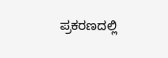ಪ್ರಕರಣದಲ್ಲಿ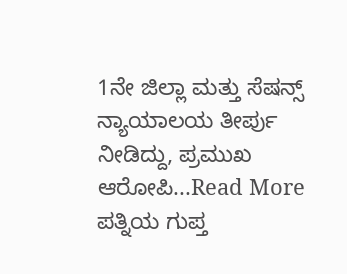1ನೇ ಜಿಲ್ಲಾ ಮತ್ತು ಸೆಷನ್ಸ್ ನ್ಯಾಯಾಲಯ ತೀರ್ಪು ನೀಡಿದ್ದು, ಪ್ರಮುಖ ಆರೋಪಿ...Read More
ಪತ್ನಿಯ ಗುಪ್ತ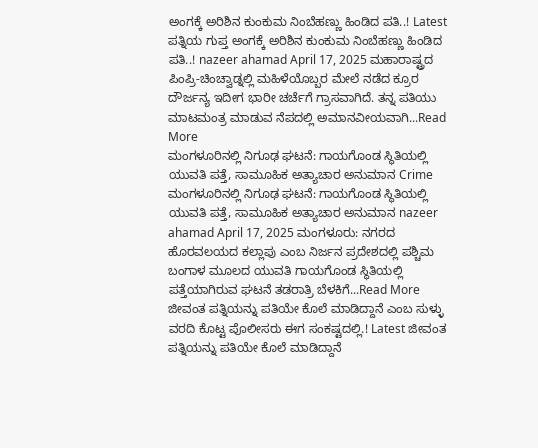ಅಂಗಕ್ಕೆ ಅರಿಶಿನ ಕುಂಕುಮ ನಿಂಬೆಹಣ್ಣು ಹಿಂಡಿದ ಪತಿ..! Latest ಪತ್ನಿಯ ಗುಪ್ತ ಅಂಗಕ್ಕೆ ಅರಿಶಿನ ಕುಂಕುಮ ನಿಂಬೆಹಣ್ಣು ಹಿಂಡಿದ ಪತಿ..! nazeer ahamad April 17, 2025 ಮಹಾರಾಷ್ಟ್ರದ ಪಿಂಪ್ರಿ-ಚಿಂಚ್ವಾಡ್ನಲ್ಲಿ ಮಹಿಳೆಯೊಬ್ಬರ ಮೇಲೆ ನಡೆದ ಕ್ರೂರ ದೌರ್ಜನ್ಯ ಇದೀಗ ಭಾರೀ ಚರ್ಚೆಗೆ ಗ್ರಾಸವಾಗಿದೆ. ತನ್ನ ಪತಿಯು ಮಾಟಮಂತ್ರ ಮಾಡುವ ನೆಪದಲ್ಲಿ ಅಮಾನವೀಯವಾಗಿ...Read More
ಮಂಗಳೂರಿನಲ್ಲಿ ನಿಗೂಢ ಘಟನೆ: ಗಾಯಗೊಂಡ ಸ್ಥಿತಿಯಲ್ಲಿ ಯುವತಿ ಪತ್ತೆ, ಸಾಮೂಹಿಕ ಅತ್ಯಾಚಾರ ಅನುಮಾನ Crime ಮಂಗಳೂರಿನಲ್ಲಿ ನಿಗೂಢ ಘಟನೆ: ಗಾಯಗೊಂಡ ಸ್ಥಿತಿಯಲ್ಲಿ ಯುವತಿ ಪತ್ತೆ, ಸಾಮೂಹಿಕ ಅತ್ಯಾಚಾರ ಅನುಮಾನ nazeer ahamad April 17, 2025 ಮಂಗಳೂರು: ನಗರದ ಹೊರವಲಯದ ಕಲ್ಲಾಪು ಎಂಬ ನಿರ್ಜನ ಪ್ರದೇಶದಲ್ಲಿ ಪಶ್ಚಿಮ ಬಂಗಾಳ ಮೂಲದ ಯುವತಿ ಗಾಯಗೊಂಡ ಸ್ಥಿತಿಯಲ್ಲಿ ಪತ್ತೆಯಾಗಿರುವ ಘಟನೆ ತಡರಾತ್ರಿ ಬೆಳಕಿಗೆ...Read More
ಜೀವಂತ ಪತ್ನಿಯನ್ನು ಪತಿಯೇ ಕೊಲೆ ಮಾಡಿದ್ದಾನೆ ಎಂಬ ಸುಳ್ಳು ವರದಿ ಕೊಟ್ಟ ಪೊಲೀಸರು ಈಗ ಸಂಕಷ್ಟದಲ್ಲಿ.! Latest ಜೀವಂತ ಪತ್ನಿಯನ್ನು ಪತಿಯೇ ಕೊಲೆ ಮಾಡಿದ್ದಾನೆ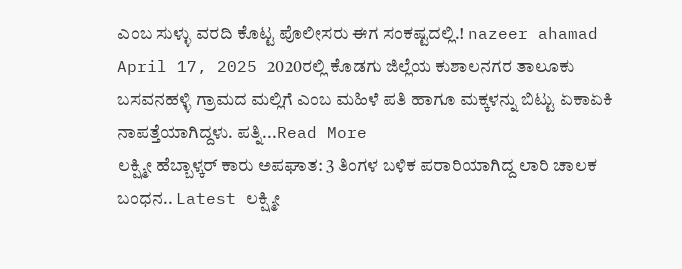ಎಂಬ ಸುಳ್ಳು ವರದಿ ಕೊಟ್ಟ ಪೊಲೀಸರು ಈಗ ಸಂಕಷ್ಟದಲ್ಲಿ.! nazeer ahamad April 17, 2025 2020ರಲ್ಲಿ ಕೊಡಗು ಜಿಲ್ಲೆಯ ಕುಶಾಲನಗರ ತಾಲೂಕು ಬಸವನಹಳ್ಳಿ ಗ್ರಾಮದ ಮಲ್ಲಿಗೆ ಎಂಬ ಮಹಿಳೆ ಪತಿ ಹಾಗೂ ಮಕ್ಕಳನ್ನು ಬಿಟ್ಟು ಏಕಾಏಕಿ ನಾಪತ್ತೆಯಾಗಿದ್ದಳು. ಪತ್ನಿ...Read More
ಲಕ್ಷ್ಮೀ ಹೆಬ್ಬಾಳ್ಕರ್ ಕಾರು ಅಪಘಾತ: 3 ತಿಂಗಳ ಬಳಿಕ ಪರಾರಿಯಾಗಿದ್ದ ಲಾರಿ ಚಾಲಕ ಬಂಧನ.. Latest ಲಕ್ಷ್ಮೀ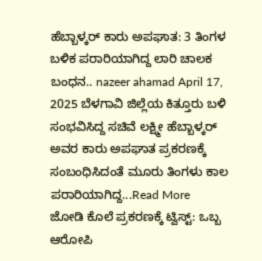ಹೆಬ್ಬಾಳ್ಕರ್ ಕಾರು ಅಪಘಾತ: 3 ತಿಂಗಳ ಬಳಿಕ ಪರಾರಿಯಾಗಿದ್ದ ಲಾರಿ ಚಾಲಕ ಬಂಧನ.. nazeer ahamad April 17, 2025 ಬೆಳಗಾವಿ ಜಿಲ್ಲೆಯ ಕಿತ್ತೂರು ಬಳಿ ಸಂಭವಿಸಿದ್ದ ಸಚಿವೆ ಲಕ್ಷ್ಮೀ ಹೆಬ್ಬಾಳ್ಕರ್ ಅವರ ಕಾರು ಅಪಘಾತ ಪ್ರಕರಣಕ್ಕೆ ಸಂಬಂಧಿಸಿದಂತೆ ಮೂರು ತಿಂಗಳು ಕಾಲ ಪರಾರಿಯಾಗಿದ್ದ...Read More
ಜೋಡಿ ಕೊಲೆ ಪ್ರಕರಣಕ್ಕೆ ಟ್ವಿಸ್ಟ್: ಒಬ್ಬ ಆರೋಪಿ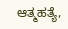ಆತ್ಮಹತ್ಯೆ,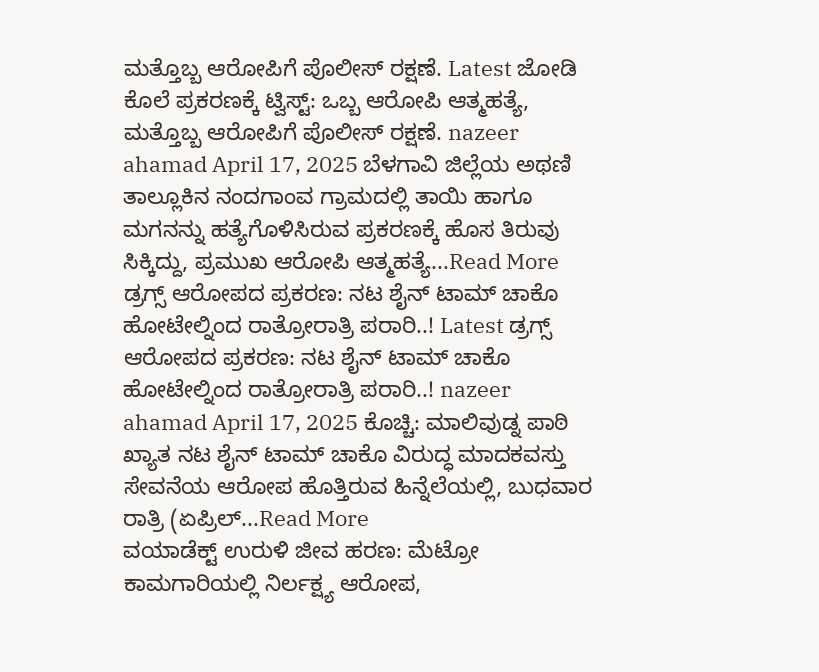ಮತ್ತೊಬ್ಬ ಆರೋಪಿಗೆ ಪೊಲೀಸ್ ರಕ್ಷಣೆ. Latest ಜೋಡಿ ಕೊಲೆ ಪ್ರಕರಣಕ್ಕೆ ಟ್ವಿಸ್ಟ್: ಒಬ್ಬ ಆರೋಪಿ ಆತ್ಮಹತ್ಯೆ, ಮತ್ತೊಬ್ಬ ಆರೋಪಿಗೆ ಪೊಲೀಸ್ ರಕ್ಷಣೆ. nazeer ahamad April 17, 2025 ಬೆಳಗಾವಿ ಜಿಲ್ಲೆಯ ಅಥಣಿ ತಾಲ್ಲೂಕಿನ ನಂದಗಾಂವ ಗ್ರಾಮದಲ್ಲಿ ತಾಯಿ ಹಾಗೂ ಮಗನನ್ನು ಹತ್ಯೆಗೊಳಿಸಿರುವ ಪ್ರಕರಣಕ್ಕೆ ಹೊಸ ತಿರುವು ಸಿಕ್ಕಿದ್ದು, ಪ್ರಮುಖ ಆರೋಪಿ ಆತ್ಮಹತ್ಯೆ...Read More
ಡ್ರಗ್ಸ್ ಆರೋಪದ ಪ್ರಕರಣ: ನಟ ಶೈನ್ ಟಾಮ್ ಚಾಕೊ ಹೋಟೇಲ್ನಿಂದ ರಾತ್ರೋರಾತ್ರಿ ಪರಾರಿ..! Latest ಡ್ರಗ್ಸ್ ಆರೋಪದ ಪ್ರಕರಣ: ನಟ ಶೈನ್ ಟಾಮ್ ಚಾಕೊ ಹೋಟೇಲ್ನಿಂದ ರಾತ್ರೋರಾತ್ರಿ ಪರಾರಿ..! nazeer ahamad April 17, 2025 ಕೊಚ್ಚಿ: ಮಾಲಿವುಡ್ನ ಪಾಠಿ ಖ್ಯಾತ ನಟ ಶೈನ್ ಟಾಮ್ ಚಾಕೊ ವಿರುದ್ಧ ಮಾದಕವಸ್ತು ಸೇವನೆಯ ಆರೋಪ ಹೊತ್ತಿರುವ ಹಿನ್ನೆಲೆಯಲ್ಲಿ, ಬುಧವಾರ ರಾತ್ರಿ (ಏಪ್ರಿಲ್...Read More
ವಯಾಡೆಕ್ಟ್ ಉರುಳಿ ಜೀವ ಹರಣ: ಮೆಟ್ರೋ ಕಾಮಗಾರಿಯಲ್ಲಿ ನಿರ್ಲಕ್ಷ್ಯ ಆರೋಪ,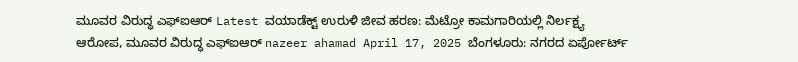ಮೂವರ ವಿರುದ್ಧ ಎಫ್ಐಆರ್ Latest ವಯಾಡೆಕ್ಟ್ ಉರುಳಿ ಜೀವ ಹರಣ: ಮೆಟ್ರೋ ಕಾಮಗಾರಿಯಲ್ಲಿ ನಿರ್ಲಕ್ಷ್ಯ ಆರೋಪ, ಮೂವರ ವಿರುದ್ಧ ಎಫ್ಐಆರ್ nazeer ahamad April 17, 2025 ಬೆಂಗಳೂರು: ನಗರದ ಏರ್ಪೋರ್ಟ್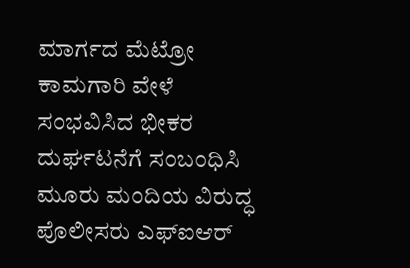ಮಾರ್ಗದ ಮೆಟ್ರೋ ಕಾಮಗಾರಿ ವೇಳೆ ಸಂಭವಿಸಿದ ಭೀಕರ ದುರ್ಘಟನೆಗೆ ಸಂಬಂಧಿಸಿ ಮೂರು ಮಂದಿಯ ವಿರುದ್ಧ ಪೊಲೀಸರು ಎಫ್ಐಆರ್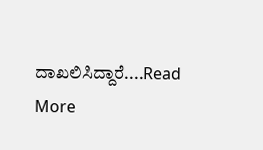ದಾಖಲಿಸಿದ್ದಾರೆ....Read More